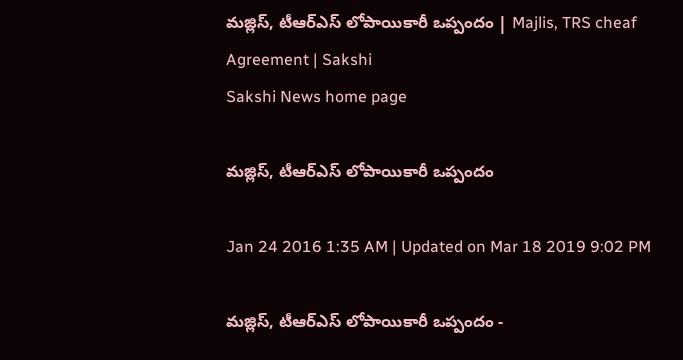మజ్లిస్, టీఆర్‌ఎస్ లోపాయికారీ ఒప్పందం | Majlis, TRS cheaf Agreement | Sakshi
Sakshi News home page

మజ్లిస్, టీఆర్‌ఎస్ లోపాయికారీ ఒప్పందం

Jan 24 2016 1:35 AM | Updated on Mar 18 2019 9:02 PM

మజ్లిస్, టీఆర్‌ఎస్ లోపాయికారీ ఒప్పందం -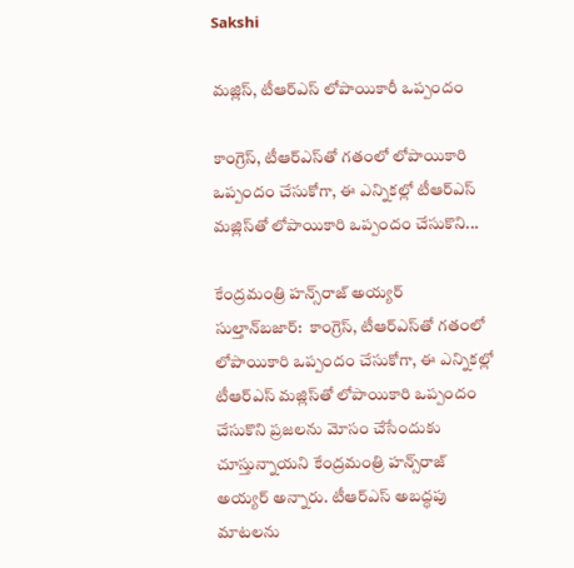Sakshi

మజ్లిస్, టీఆర్‌ఎస్ లోపాయికారీ ఒప్పందం

కాంగ్రెస్, టీఆర్‌ఎస్‌తో గతంలో లోపాయికారి ఒప్పందం చేసుకోగా, ఈ ఎన్నికల్లో టీఆర్‌ఎస్ మజ్లిస్‌తో లోపాయికారి ఒప్పందం చేసుకొని...

కేంద్రమంత్రి హన్స్‌రాజ్ అయ్యర్
సుల్తాన్‌బజార్:  కాంగ్రెస్, టీఆర్‌ఎస్‌తో గతంలో లోపాయికారి ఒప్పందం చేసుకోగా, ఈ ఎన్నికల్లో టీఆర్‌ఎస్ మజ్లిస్‌తో లోపాయికారి ఒప్పందం చేసుకొని ప్రజలను మోసం చేసేందుకు చూస్తున్నాయని కేంద్రమంత్రి హన్స్‌రాజ్ అయ్యర్ అన్నారు. టీఆర్‌ఎస్ అబద్ధపు మాటలను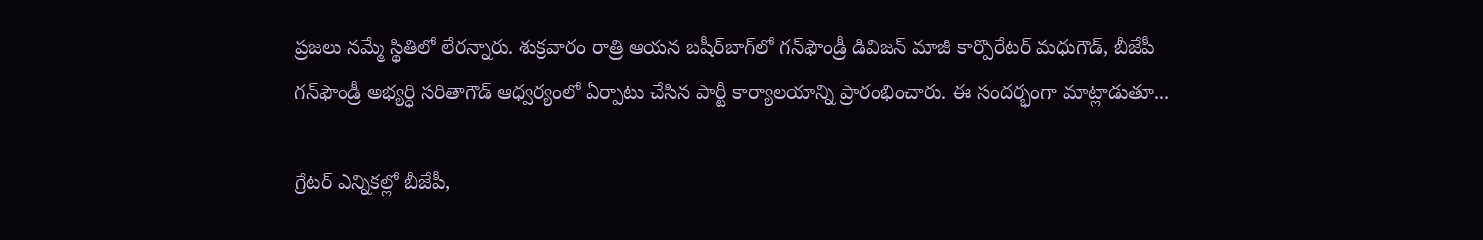ప్రజలు నమ్మే స్థితిలో లేరన్నారు. శుక్రవారం రాత్రి ఆయన బషీర్‌బాగ్‌లో గన్‌ఫౌండ్రీ డివిజన్ మాజీ కార్పొరేటర్ మధుగౌడ్, బీజేపీ గన్‌ఫౌండ్రీ అభ్యర్ధి సరితాగౌడ్ ఆధ్వర్యంలో ఏర్పాటు చేసిన పార్టీ కార్యాలయాన్ని ప్రారంభించారు. ఈ సందర్భంగా మాట్లాడుతూ...

గ్రేటర్ ఎన్నికల్లో బీజేపీ,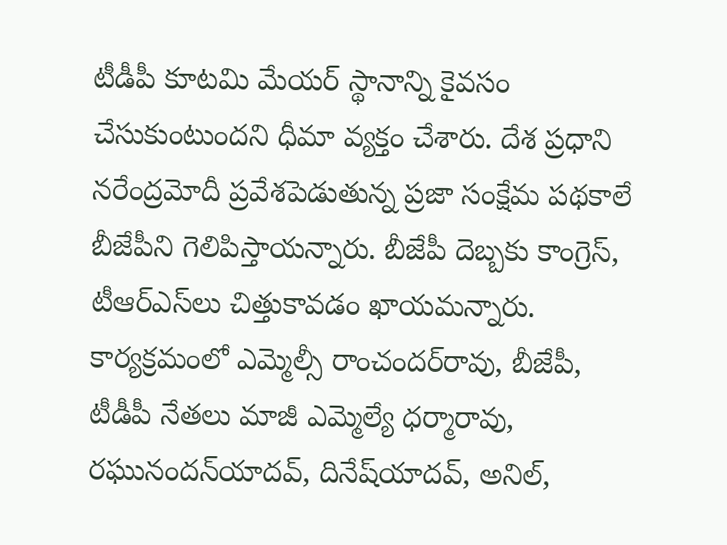టీడీపీ కూటమి మేయర్ స్థానాన్ని కైవసం చేసుకుంటుందని ధీమా వ్యక్తం చేశారు. దేశ ప్రధాని నరేంద్రమోదీ ప్రవేశపెడుతున్న ప్రజా సంక్షేమ పథకాలే బీజేపీని గెలిపిస్తాయన్నారు. బీజేపీ దెబ్బకు కాంగ్రెస్, టీఆర్‌ఎస్‌లు చిత్తుకావడం ఖాయమన్నారు.  కార్యక్రమంలో ఎమ్మెల్సీ రాంచందర్‌రావు, బీజేపీ, టీడీపీ నేతలు మాజీ ఎమ్మెల్యే ధర్మారావు, రఘునందన్‌యాదవ్, దినేష్‌యాదవ్, అనిల్,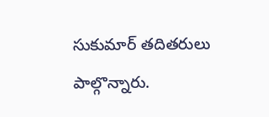సుకుమార్ తదితరులు పాల్గొన్నారు.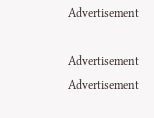Advertisement

Advertisement
Advertisement